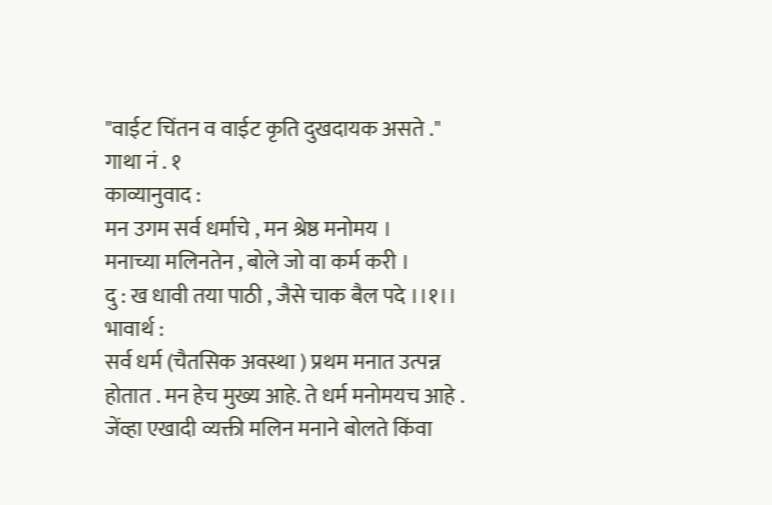"वाईट चिंतन व वाईट कृति दुखदायक असते ."
गाथा नं . १
काव्यानुवाद :
मन उगम सर्व धर्माचे , मन श्रेष्ठ मनोमय ।
मनाच्या मलिनतेन , बोले जो वा कर्म करी ।
दु : ख धावी तया पाठी , जैसे चाक बैल पदे ।।१।।
भावार्थ :
सर्व धर्म (चैतसिक अवस्था ) प्रथम मनात उत्पन्न होतात . मन हेच मुख्य आहे. ते धर्म मनोमयच आहे . जेंव्हा एखादी व्यक्ती मलिन मनाने बोलते किंवा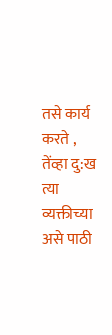तसे कार्य करते , तेंव्हा दु:ख त्या व्यक्तीच्या असे पाठी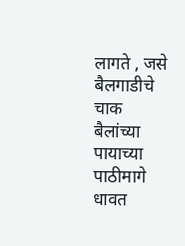लागते , जसे बैलगाडीचे चाक बैलांच्या पायाच्या पाठीमागे धावत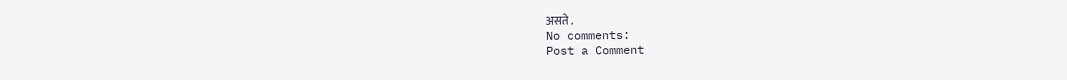असते .
No comments:
Post a Comment